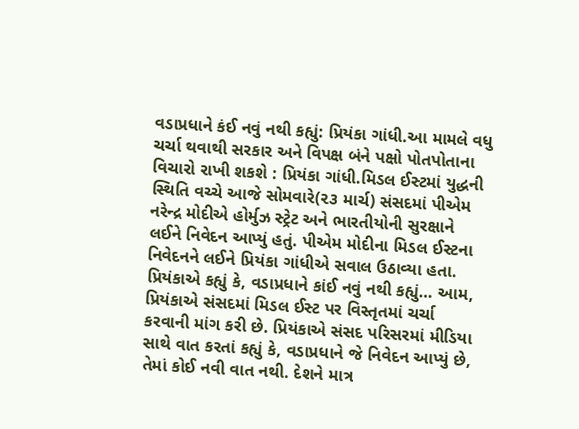વડાપ્રધાને કંઈ નવું નથી કહ્યું: પ્રિયંકા ગાંધી.આ મામલે વધુ ચર્ચા થવાથી સરકાર અને વિપક્ષ બંને પક્ષો પોતપોતાના વિચારો રાખી શકશે : પ્રિયંકા ગાંધી.મિડલ ઈસ્ટમાં યુદ્ધની સ્થિતિ વચ્ચે આજે સોમવારે(૨૩ માર્ચ) સંસદમાં પીએમ નરેન્દ્ર મોદીએ હોર્મુઝ સ્ટ્રેટ અને ભારતીયોની સુરક્ષાને લઈને નિવેદન આપ્યું હતું. પીએમ મોદીના મિડલ ઈસ્ટના નિવેદનને લઈને પ્રિયંકા ગાંધીએ સવાલ ઉઠાવ્યા હતા. પ્રિયંકાએ કહ્યું કે, વડાપ્રધાને કાંઈ નવું નથી કહ્યું… આમ, પ્રિયંકાએ સંસદમાં મિડલ ઈસ્ટ પર વિસ્તૃતમાં ચર્ચા કરવાની માંગ કરી છે. પ્રિયંકાએ સંસદ પરિસરમાં મીડિયા સાથે વાત કરતાં કહ્યું કે, વડાપ્રધાને જે નિવેદન આપ્યું છે, તેમાં કોઈ નવી વાત નથી. દેશને માત્ર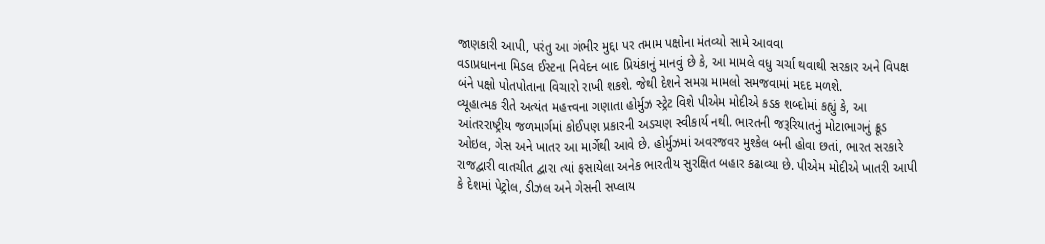જાણકારી આપી, પરંતુ આ ગંભીર મુદ્દા પર તમામ પક્ષોના મંતવ્યો સામે આવવા
વડાપ્રધાનના મિડલ ઈસ્ટના નિવેદન બાદ પ્રિયંકાનું માનવું છે કે, આ મામલે વધુ ચર્ચા થવાથી સરકાર અને વિપક્ષ બંને પક્ષો પોતપોતાના વિચારો રાખી શકશે. જેથી દેશને સમગ્ર મામલો સમજવામાં મદદ મળશે.
વ્યૂહાત્મક રીતે અત્યંત મહત્ત્વના ગણાતા હોર્મુઝ સ્ટ્રેટ વિશે પીએમ મોદીએ કડક શબ્દોમાં કહ્યું કે, આ આંતરરાષ્ટ્રીય જળમાર્ગમાં કોઈપણ પ્રકારની અડચણ સ્વીકાર્ય નથી. ભારતની જરૂરિયાતનું મોટાભાગનું ક્રૂડ ઓઇલ, ગેસ અને ખાતર આ માર્ગેથી આવે છે. હોર્મુઝમાં અવરજવર મુશ્કેલ બની હોવા છતાં, ભારત સરકારે રાજદ્વારી વાતચીત દ્વારા ત્યાં ફસાયેલા અનેક ભારતીય સુરક્ષિત બહાર કઢાવ્યા છે. પીએમ મોદીએ ખાતરી આપી કે દેશમાં પેટ્રોલ, ડીઝલ અને ગેસની સપ્લાય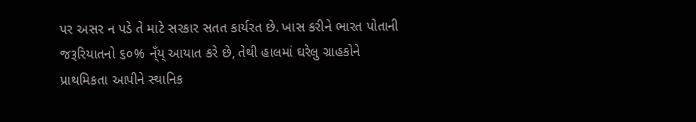પર અસર ન પડે તે માટે સરકાર સતત કાર્યરત છે. ખાસ કરીને ભારત પોતાની જરૂરિયાતનો ૬૦% ન્ઁય્ આયાત કરે છે, તેથી હાલમાં ઘરેલુ ગ્રાહકોને પ્રાથમિકતા આપીને સ્થાનિક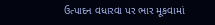ઉત્પાદન વધારવા પર ભાર મૂકવામાં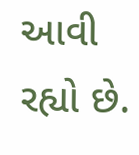આવી રહ્યો છે.